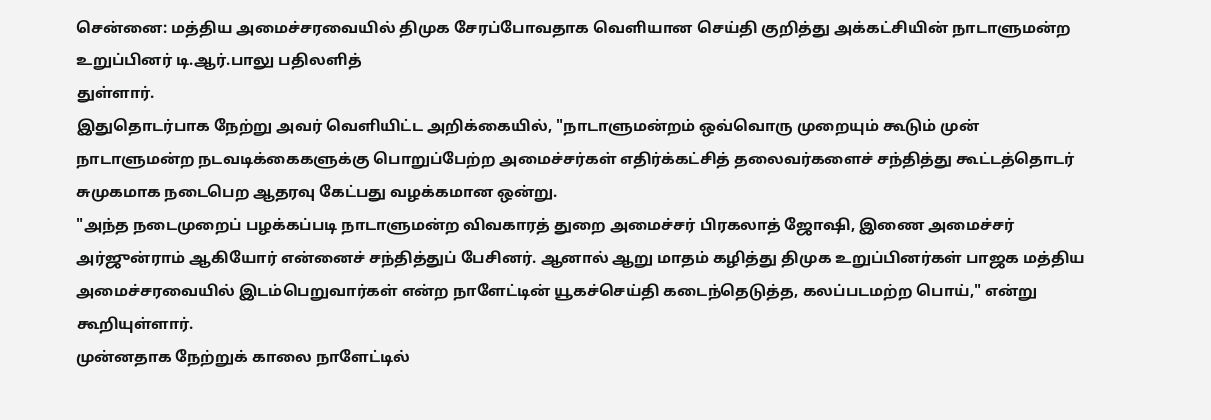சென்னை: மத்திய அமைச்சரவையில் திமுக சேரப்போவதாக வெளியான செய்தி குறித்து அக்கட்சியின் நாடாளுமன்ற உறுப்பினர் டி.ஆர்.பாலு பதிலளித்
துள்ளார்.
இதுதொடர்பாக நேற்று அவர் வெளியிட்ட அறிக்கையில், "நாடாளுமன்றம் ஒவ்வொரு முறையும் கூடும் முன் நாடாளுமன்ற நடவடிக்கைகளுக்கு பொறுப்பேற்ற அமைச்சர்கள் எதிர்க்கட்சித் தலைவர்களைச் சந்தித்து கூட்டத்தொடர் சுமுகமாக நடைபெற ஆதரவு கேட்பது வழக்கமான ஒன்று.
"அந்த நடைமுறைப் பழக்கப்படி நாடாளுமன்ற விவகாரத் துறை அமைச்சர் பிரகலாத் ஜோஷி, இணை அமைச்சர் அர்ஜுன்ராம் ஆகியோர் என்னைச் சந்தித்துப் பேசினர். ஆனால் ஆறு மாதம் கழித்து திமுக உறுப்பினர்கள் பாஜக மத்திய அமைச்சரவையில் இடம்பெறுவார்கள் என்ற நாளேட்டின் யூகச்செய்தி கடைந்தெடுத்த, கலப்படமற்ற பொய்," என்று கூறியுள்ளார்.
முன்னதாக நேற்றுக் காலை நாளேட்டில்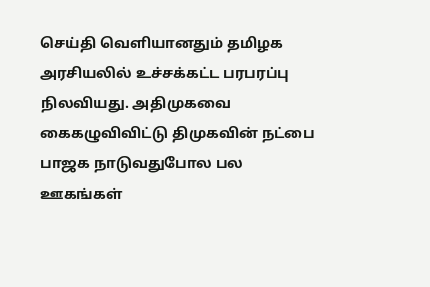செய்தி வெளியானதும் தமிழக அரசியலில் உச்சக்கட்ட பரபரப்பு நிலவியது. அதிமுகவை கைகழுவிவிட்டு திமுகவின் நட்பை பாஜக நாடுவதுபோல பல ஊகங்கள்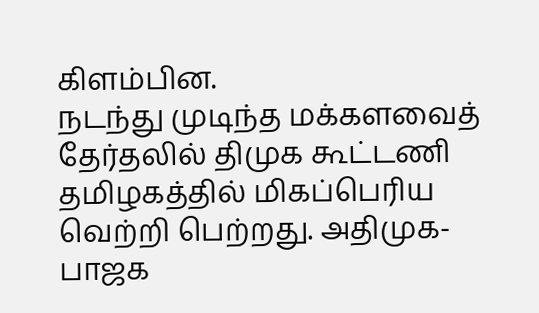கிளம்பின.
நடந்து முடிந்த மக்களவைத் தேர்தலில் திமுக கூட்டணி தமிழகத்தில் மிகப்பெரிய வெற்றி பெற்றது. அதிமுக- பாஜக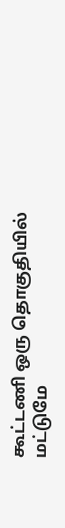கூட்டணி ஒரு தொகுதியில் மட்டுமே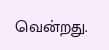வென்றது.